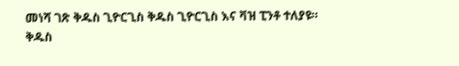መነሻ ገጽ ቅዱስ ጊዮርጊስ ቅዱስ ጊዮርጊስ እና ቫዝ ፒንቶ ተለያዩ።
ቅዱስ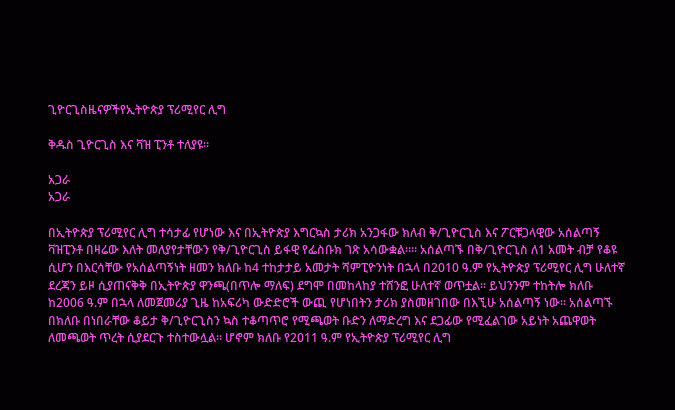ጊዮርጊስዜናዎችየኢትዮጵያ ፕሪሚየር ሊግ

ቅዱስ ጊዮርጊስ እና ቫዝ ፒንቶ ተለያዩ።

አጋራ
አጋራ

በኢትዮጵያ ፕሪሚየር ሊግ ተሳታፊ የሆነው እና በኢትዮጵያ እግርኳስ ታሪክ አንጋፋው ክለብ ቅ/ጊዮርጊስ እና ፖርቹጋላዊው አሰልጣኝ ቫዝፒንቶ በዛሬው እለት መለያየታቸውን የቅ/ጊዮርጊስ ይፋዊ የፌስቡክ ገጽ አሳውቋል።። አሰልጣኙ በቅ/ጊዮርጊስ ለ1 አመት ብቻ የቆዩ ሲሆን በእርሳቸው የአሰልጣኝነት ዘመን ክለቡ ከ4 ተከታታይ አመታት ሻምፒዮንነት በኋላ በ2010 ዓ.ም የኢትዮጵያ ፕሪሚየር ሊግ ሁለተኛ ደረጃን ይዞ ሲያጠናቅቅ በኢትዮጵያ ዋንጫ(በጥሎ ማለፍ) ደግሞ በመከላከያ ተሸንፎ ሁለተኛ ወጥቷል። ይህንንም ተከትሎ ክለቡ ከ2006 ዓ.ም በኋላ ለመጀመሪያ ጊዜ ከአፍሪካ ውድድሮች ውጪ የሆነበትን ታሪክ ያስመዘገበው በእኚሁ አሰልጣኝ ነው። አሰልጣኙ በክለቡ በነበራቸው ቆይታ ቅ/ጊዮርጊስን ኳስ ተቆጣጥሮ የሚጫወት ቡድን ለማድረግ እና ደጋፊው የሚፈልገው አይነት አጨዋወት ለመጫወት ጥረት ሲያደርጉ ተስተውሏል። ሆኖም ክለቡ የ2011 ዓ.ም የኢትዮጵያ ፕሪሚየር ሊግ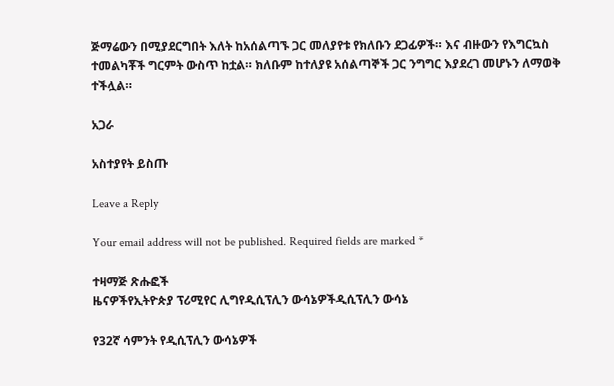ጅማሬውን በሚያደርግበት እለት ከአሰልጣኙ ጋር መለያየቱ የክለቡን ደጋፊዎች። እና ብዙውን የእግርኳስ ተመልካቾች ግርምት ውስጥ ከቷል። ክለቡም ከተለያዩ አሰልጣኞች ጋር ንግግር እያደረገ መሆኑን ለማወቅ ተችሏል።

አጋራ

አስተያየት ይስጡ

Leave a Reply

Your email address will not be published. Required fields are marked *

ተዛማጅ ጽሑፎች
ዜናዎችየኢትዮጵያ ፕሪሚየር ሊግየዲሲፕሊን ውሳኔዎችዲሲፕሊን ውሳኔ

የ32ኛ ሳምንት የዲሲፕሊን ውሳኔዎች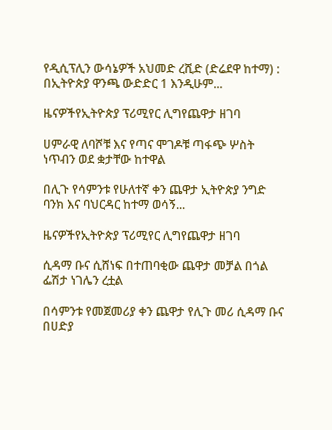የዲሲፕሊን ውሳኔዎች አህመድ ረሺድ (ድሬደዋ ከተማ) : በኢትዮጵያ ዋንጫ ውድድር 1 እንዲሁም...

ዜናዎችየኢትዮጵያ ፕሪሚየር ሊግየጨዋታ ዘገባ

ሀምራዊ ለባሾቹ እና የጣና ሞገዶቹ ጣፋጭ ሦስት ነጥብን ወደ ቋታቸው ከተዋል

በሊጉ የሳምንቱ የሁለተኛ ቀን ጨዋታ ኢትዮጵያ ንግድ ባንክ እና ባህርዳር ከተማ ወሳኝ...

ዜናዎችየኢትዮጵያ ፕሪሚየር ሊግየጨዋታ ዘገባ

ሲዳማ ቡና ሲሸነፍ በተጠባቂው ጨዋታ መቻል በጎል ፌሽታ ነገሌን ረቷል

በሳምንቱ የመጀመሪያ ቀን ጨዋታ የሊጉ መሪ ሲዳማ ቡና በሀድያ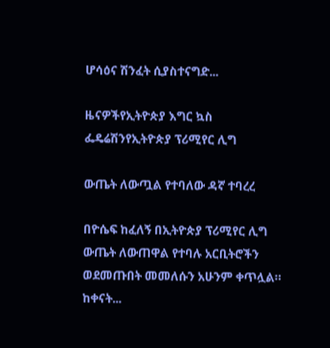ሆሳዕና ሽንፈት ሲያስተናግድ...

ዜናዎችየኢትዮጵያ እግር ኳስ ፌዴሬሽንየኢትዮጵያ ፕሪሚየር ሊግ

ውጤት ለውጧል የተባለው ዳኛ ተባረረ

በዮሴፍ ከፈለኝ በኢትዮጵያ ፕሪሚየር ሊግ ውጤት ለውጠዋል የተባሉ አርቢትሮችን ወደመጡበት መመለሱን አሁንም ቀጥሏል። ከቀናት...